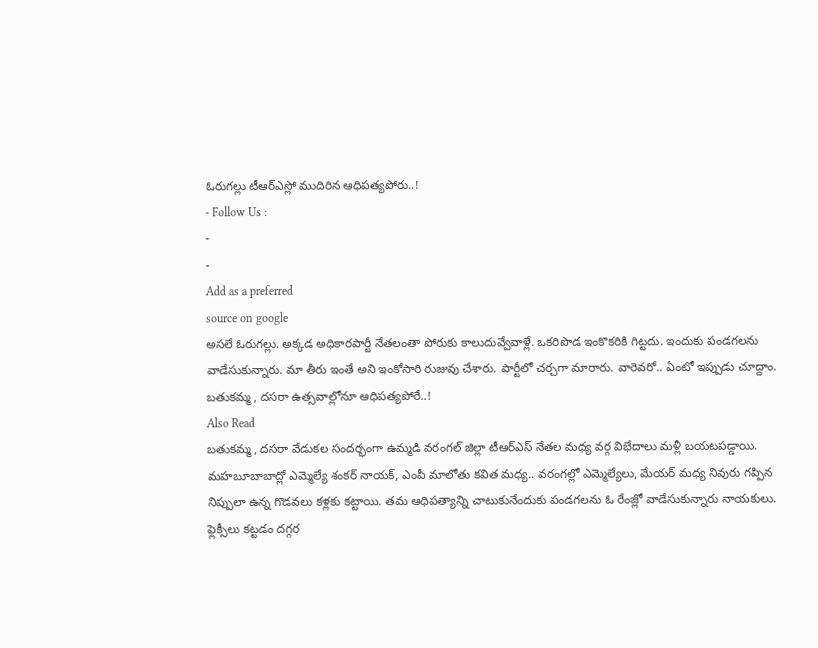ఓరుగల్లు టీఆర్ఎస్లో ముదిరిన ఆధిపత్యపోరు..!
- Follow Us :
-
-
Add as a preferred
source on google
అసలే ఓరుగల్లు. అక్కడ అధికారపార్టీ నేతలంతా పోరుకు కాలుదువ్వేవాళ్లే. ఒకరిపొడ ఇంకొకరికి గిట్టదు. ఇందుకు పండగలను వాడేసుకున్నారు. మా తీరు ఇంతే అని ఇంకోసారి రుజువు చేశారు. పార్టీలో చర్చగా మారారు. వారెవరో.. ఏంటో ఇప్పుడు చూద్దాం.
బతుకమ్మ, దసరా ఉత్సవాల్లోనూ ఆధిపత్యపోరే..!
Also Read
బతుకమ్మ, దసరా వేడుకల సందర్భంగా ఉమ్మడి వరంగల్ జిల్లా టీఆర్ఎస్ నేతల మధ్య వర్గ విభేదాలు మళ్లీ బయటపడ్డాయి. మహబూబాబాద్లో ఎమ్మెల్యే శంకర్ నాయక్, ఎంపీ మాలోతు కవిత మధ్య.. వరంగల్లో ఎమ్మెల్యేలు, మేయర్ మధ్య నివురు గప్పిన నిప్పులా ఉన్న గొడవలు కళ్లకు కట్టాయి. తమ ఆధిపత్యాన్ని చాటుకునేందుకు పండగలను ఓ రేంజ్లో వాడేసుకున్నారు నాయకులు. ఫ్లెక్సీలు కట్టడం దగ్గర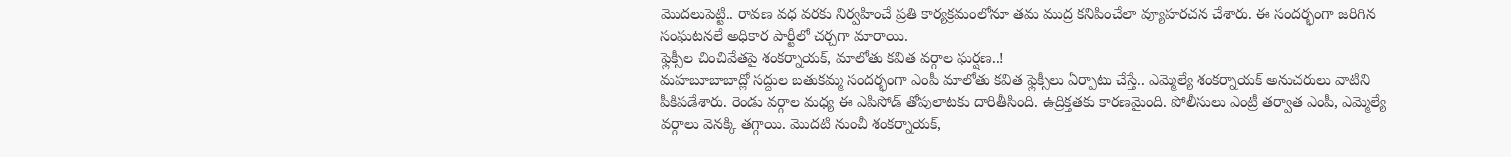మొదలుపెట్టి.. రావణ వధ వరకు నిర్వహించే ప్రతి కార్యక్రమంలోనూ తమ ముద్ర కనిపించేలా వ్యూహరచన చేశారు. ఈ సందర్భంగా జరిగిన సంఘటనలే అధికార పార్టీలో చర్చగా మారాయి.
ఫ్లెక్సీల చించివేతపై శంకర్నాయక్, మాలోతు కవిత వర్గాల ఘర్షణ..!
మహబూబాబాద్లో సద్దుల బతుకమ్మ సందర్భంగా ఎంపీ మాలోతు కవిత ఫ్లెక్సీలు ఏర్పాటు చేస్తే.. ఎమ్మెల్యే శంకర్నాయక్ అనుచరులు వాటిని పీకిపడేశారు. రెండు వర్గాల మధ్య ఈ ఎపిసోడ్ తోపులాటకు దారితీసింది. ఉద్రిక్తతకు కారణమైంది. పోలీసులు ఎంట్రీ తర్వాత ఎంపీ, ఎమ్మెల్యే వర్గాలు వెనక్కి తగ్గాయి. మొదటి నుంచీ శంకర్నాయక్,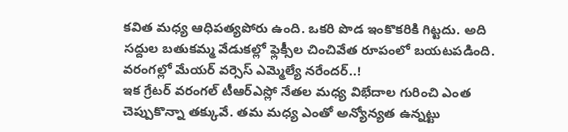కవిత మధ్య ఆధిపత్యపోరు ఉంది. ఒకరి పొడ ఇంకొకరికి గిట్టదు. అది సద్దుల బతుకమ్మ వేడుకల్లో ఫ్లెక్సీల చించివేత రూపంలో బయటపడింది.
వరంగల్లో మేయర్ వర్సెస్ ఎమ్మెల్యే నరేందర్..!
ఇక గ్రేటర్ వరంగల్ టీఆర్ఎస్లో నేతల మధ్య విభేదాల గురించి ఎంత చెప్పుకొన్నా తక్కువే. తమ మధ్య ఎంతో అన్యోన్యత ఉన్నట్టు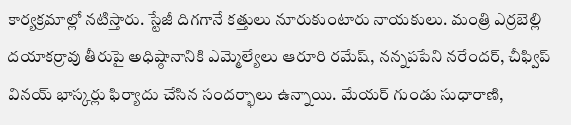కార్యక్రమాల్లో నటిస్తారు. స్టేజీ దిగగానే కత్తులు నూరుకుంటారు నాయకులు. మంత్రి ఎర్రబెల్లి దయాకర్రావు తీరుపై అధిష్ఠానానికి ఎమ్మెల్యేలు ఆరూరి రమేష్, నన్నపపేని నరేందర్, చీఫ్విప్ వినయ్ భాస్కర్లు ఫిర్యాదు చేసిన సందర్భాలు ఉన్నాయి. మేయర్ గుండు సుధారాణి,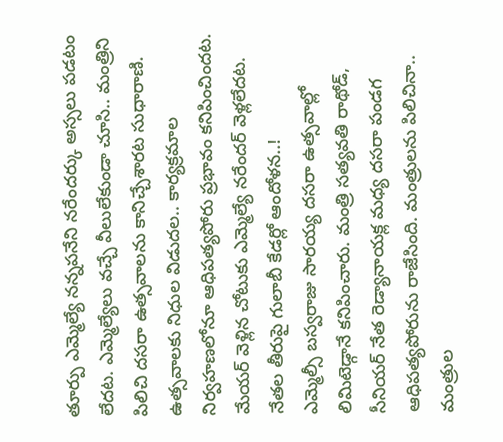తూర్పు ఎమ్మెల్యే నన్నపనేని నరేందర్కు అస్సలు పడటం లేదట. ఎమ్మెల్యేలు వచ్చే వీలులేకుండా చూసి.. మంత్రిని పిలిచి దసరా ఉత్సవాలను కానిచ్చేశారట సుధారాణి. ఉత్సవాలకు నిధుల విడుదల.. కార్యక్రమాల నిర్వహణలోనూ ఆధిపత్యపోరు ప్రభావం కనిపించిందట. మేయర్ వెళ్లిన చోటుకు ఎమ్మెల్యే నరేందర్ వెళ్లలేదట.
నేతల తీరుపై గులాబీ కేడర్లో ఆందోళన..!
ఎమ్మెల్సీ బస్వరాజు సారయ్య దసరా ఉత్సవాల్లో లిమిటెడ్గానే కనిపించారు. మంత్రి సత్యవతి రాథోడ్, సీనియర్ నేత రెడ్యానాయక్ల మధ్య దసరా పండగ ఆధిపత్యపోరును రాజేసింది. మంత్రులను పిలిచినా.. మంత్రుల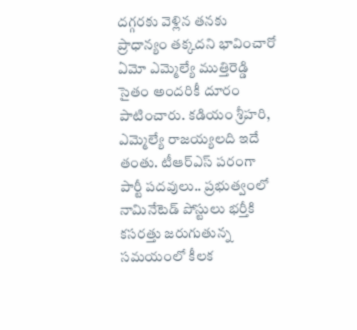దగ్గరకు వెళ్లిన తనకు ప్రాధాన్యం తక్కదని భావించారో ఏమో ఎమ్మెల్యే ముత్తిరెడ్డి సైతం అందరికీ దూరం పాటించారు. కడియం శ్రీహరి, ఎమ్మెల్యే రాజయ్యలది ఇదే తంతు. టీఆర్ఎస్ పరంగా పార్టీ పదవులు.. ప్రభుత్వంలో నామినేటెడ్ పోస్టులు భర్తీకి కసరత్తు జరుగుతున్న సమయంలో కీలక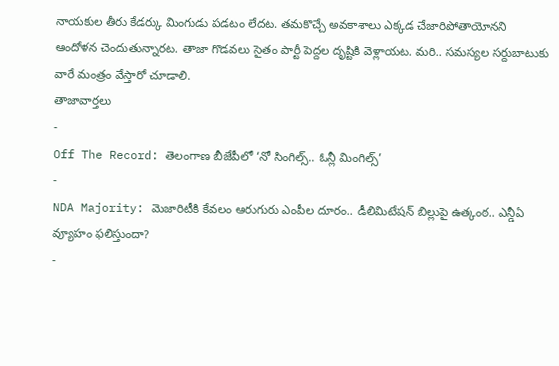నాయకుల తీరు కేడర్కు మింగుడు పడటం లేదట. తమకొచ్చే అవకాశాలు ఎక్కడ చేజారిపోతాయోనని ఆందోళన చెందుతున్నారట. తాజా గొడవలు సైతం పార్టీ పెద్దల దృష్టికి వెళ్లాయట. మరి.. సమస్యల సర్దుబాటుకు వారే మంత్రం వేస్తారో చూడాలి.
తాజావార్తలు
-
Off The Record: తెలంగాణ బీజేపీలో ‘నో సింగిల్స్.. ఓన్లీ మింగిల్స్’
-
NDA Majority: మెజారిటీకి కేవలం ఆరుగురు ఎంపీల దూరం.. డీలిమిటేషన్ బిల్లుపై ఉత్కంఠ.. ఎన్డీఏ వ్యూహం ఫలిస్తుందా?
-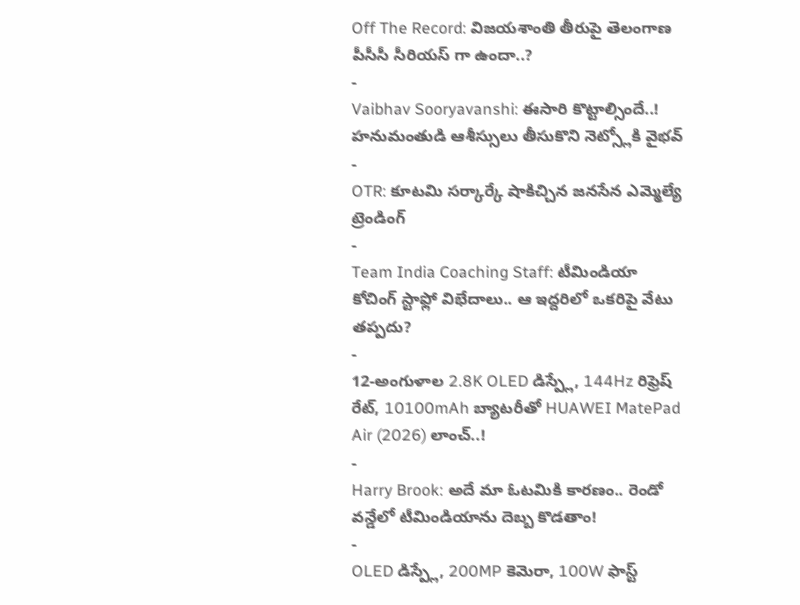Off The Record: విజయశాంతి తీరుపై తెలంగాణ పీసీసీ సీరియస్ గా ఉందా..?
-
Vaibhav Sooryavanshi: ఈసారి కొట్టాల్సిందే..! హనుమంతుడి ఆశీస్సులు తీసుకొని నెట్స్లోకి వైభవ్
-
OTR: కూటమి సర్కార్కే షాకిచ్చిన జనసేన ఎమ్మెల్యే
ట్రెండింగ్
-
Team India Coaching Staff: టీమిండియా కోచింగ్ స్టాఫ్లో విభేదాలు.. ఆ ఇద్దరిలో ఒకరిపై వేటు తప్పదు?
-
12-అంగుళాల 2.8K OLED డిస్ప్లే, 144Hz రిఫ్రెష్ రేట్, 10100mAh బ్యాటరీతో HUAWEI MatePad Air (2026) లాంచ్..!
-
Harry Brook: అదే మా ఓటమికి కారణం.. రెండో వన్డేలో టీమిండియాను దెబ్బ కొడతాం!
-
OLED డిస్ప్లే, 200MP కెమెరా, 100W ఫాస్ట్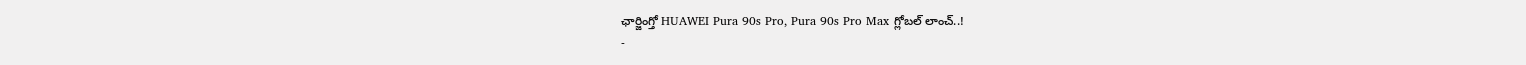ఛార్జింగ్తో HUAWEI Pura 90s Pro, Pura 90s Pro Max గ్లోబల్ లాంచ్..!
-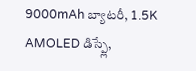9000mAh బ్యాటరీ, 1.5K AMOLED డిస్ప్లే,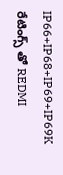IP66+IP68+IP69+IP69K రేటింగ్స్ తో REDMI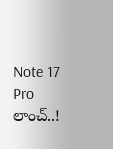Note 17 Pro లాంచ్..!